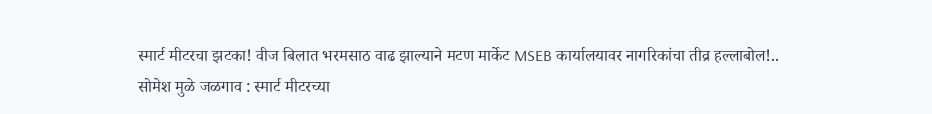स्मार्ट मीटरचा झटका! वीज बिलात भरमसाठ वाढ झाल्याने मटण मार्केट MSEB कार्यालयावर नागरिकांचा तीव्र हल्लाबोल!..
सोमेश मुळे जळगाव : स्मार्ट मीटरच्या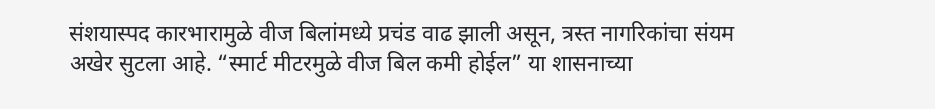संशयास्पद कारभारामुळे वीज बिलांमध्ये प्रचंड वाढ झाली असून, त्रस्त नागरिकांचा संयम अखेर सुटला आहे. “स्मार्ट मीटरमुळे वीज बिल कमी होईल” या शासनाच्या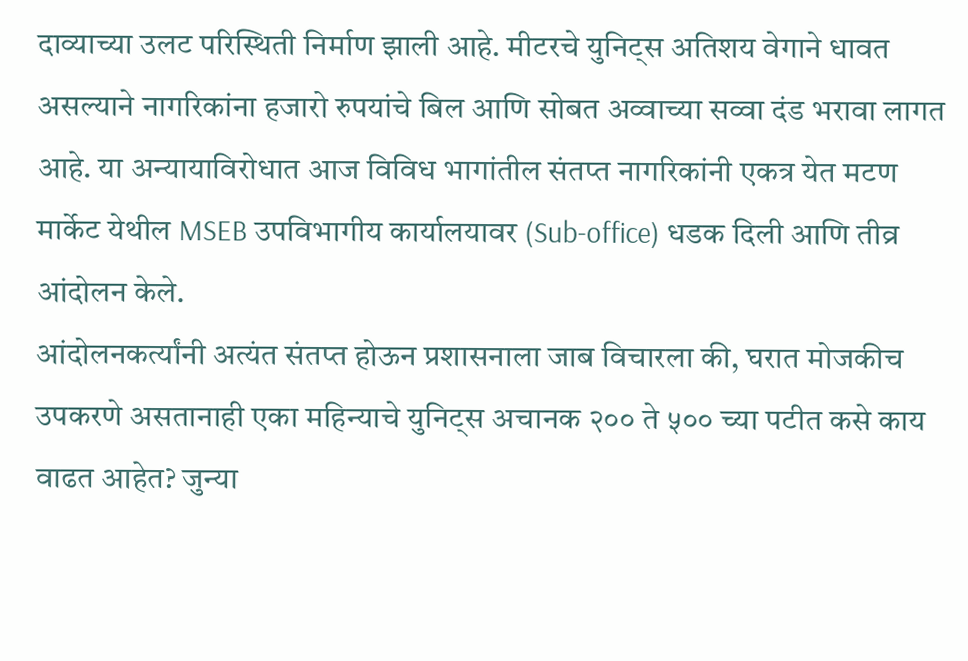दाव्याच्या उलट परिस्थिती निर्माण झाली आहे. मीटरचे युनिट्स अतिशय वेगाने धावत असल्याने नागरिकांना हजारो रुपयांचे बिल आणि सोबत अव्वाच्या सव्वा दंड भरावा लागत आहे. या अन्यायाविरोधात आज विविध भागांतील संतप्त नागरिकांनी एकत्र येत मटण मार्केट येथील MSEB उपविभागीय कार्यालयावर (Sub-office) धडक दिली आणि तीव्र आंदोलन केले.
आंदोलनकर्त्यांनी अत्यंत संतप्त होऊन प्रशासनाला जाब विचारला की, घरात मोजकीच उपकरणे असतानाही एका महिन्याचे युनिट्स अचानक २०० ते ५०० च्या पटीत कसे काय वाढत आहेत? जुन्या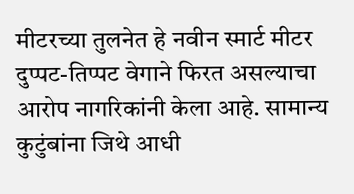मीटरच्या तुलनेत हे नवीन स्मार्ट मीटर दुप्पट-तिप्पट वेगाने फिरत असल्याचा आरोप नागरिकांनी केला आहे. सामान्य कुटुंबांना जिथे आधी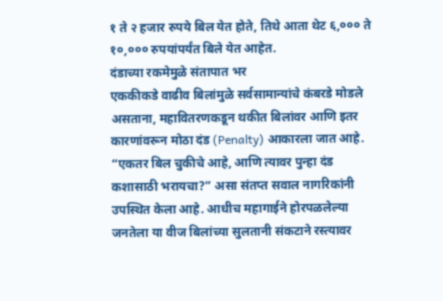१ ते २ हजार रुपये बिल येत होते, तिथे आता थेट ६,००० ते १०,००० रुपयांपर्यंत बिले येत आहेत.
दंडाच्या रकमेमुळे संतापात भर
एककीकडे वाढीव बिलांमुळे सर्वसामान्यांचे कंबरडे मोडले असताना, महावितरणकडून थकीत बिलांवर आणि इतर कारणांवरून मोठा दंड (Penalty) आकारला जात आहे. “एकतर बिल चुकीचे आहे, आणि त्यावर पुन्हा दंड कशासाठी भरायचा?” असा संतप्त सवाल नागरिकांनी उपस्थित केला आहे. आधीच महागाईने होरपळलेल्या जनतेला या वीज बिलांच्या सुलतानी संकटाने रस्त्यावर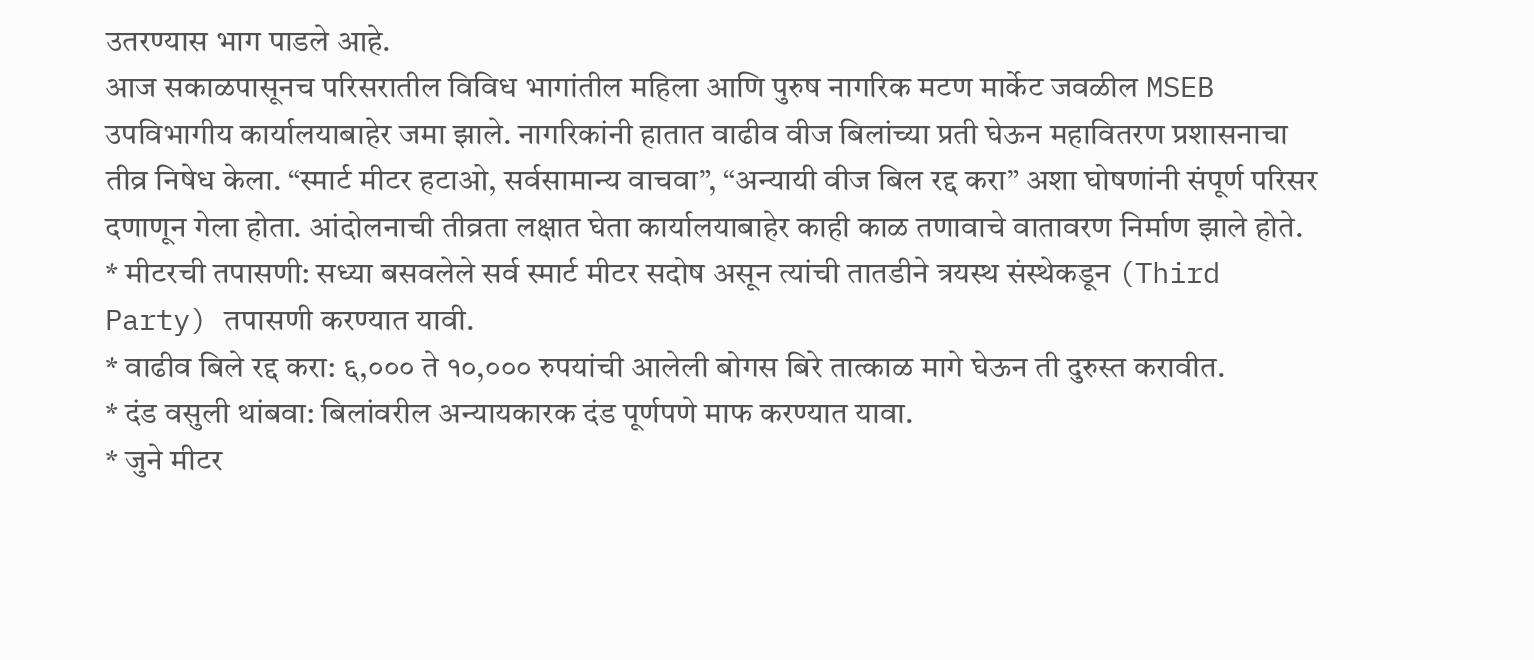उतरण्यास भाग पाडले आहे.
आज सकाळपासूनच परिसरातील विविध भागांतील महिला आणि पुरुष नागरिक मटण मार्केट जवळील MSEB उपविभागीय कार्यालयाबाहेर जमा झाले. नागरिकांनी हातात वाढीव वीज बिलांच्या प्रती घेऊन महावितरण प्रशासनाचा तीव्र निषेध केला. “स्मार्ट मीटर हटाओ, सर्वसामान्य वाचवा”, “अन्यायी वीज बिल रद्द करा” अशा घोषणांनी संपूर्ण परिसर दणाणून गेला होता. आंदोलनाची तीव्रता लक्षात घेता कार्यालयाबाहेर काही काळ तणावाचे वातावरण निर्माण झाले होते.
* मीटरची तपासणी: सध्या बसवलेले सर्व स्मार्ट मीटर सदोष असून त्यांची तातडीने त्रयस्थ संस्थेकडून (Third Party) तपासणी करण्यात यावी.
* वाढीव बिले रद्द करा: ६,००० ते १०,००० रुपयांची आलेली बोगस बिरे तात्काळ मागे घेऊन ती दुरुस्त करावीत.
* दंड वसुली थांबवा: बिलांवरील अन्यायकारक दंड पूर्णपणे माफ करण्यात यावा.
* जुने मीटर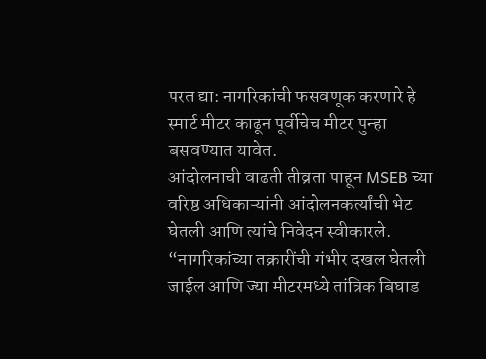परत द्या: नागरिकांची फसवणूक करणारे हे स्मार्ट मीटर काढून पूर्वीचेच मीटर पुन्हा बसवण्यात यावेत.
आंदोलनाची वाढती तीव्रता पाहून MSEB च्या वरिष्ठ अधिकाऱ्यांनी आंदोलनकर्त्यांची भेट घेतली आणि त्यांचे निवेदन स्वीकारले. “नागरिकांच्या तक्रारींची गंभीर दखल घेतली जाईल आणि ज्या मीटरमध्ये तांत्रिक बिघाड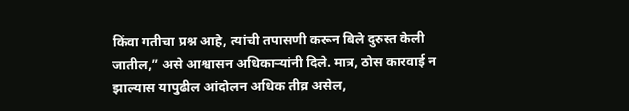किंवा गतीचा प्रश्न आहे, त्यांची तपासणी करून बिले दुरुस्त केली जातील,” असे आश्वासन अधिकाऱ्यांनी दिले. मात्र, ठोस कारवाई न झाल्यास यापुढील आंदोलन अधिक तीव्र असेल,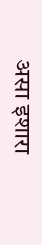असा इशारा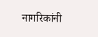नागरिकांनी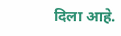दिला आहे.